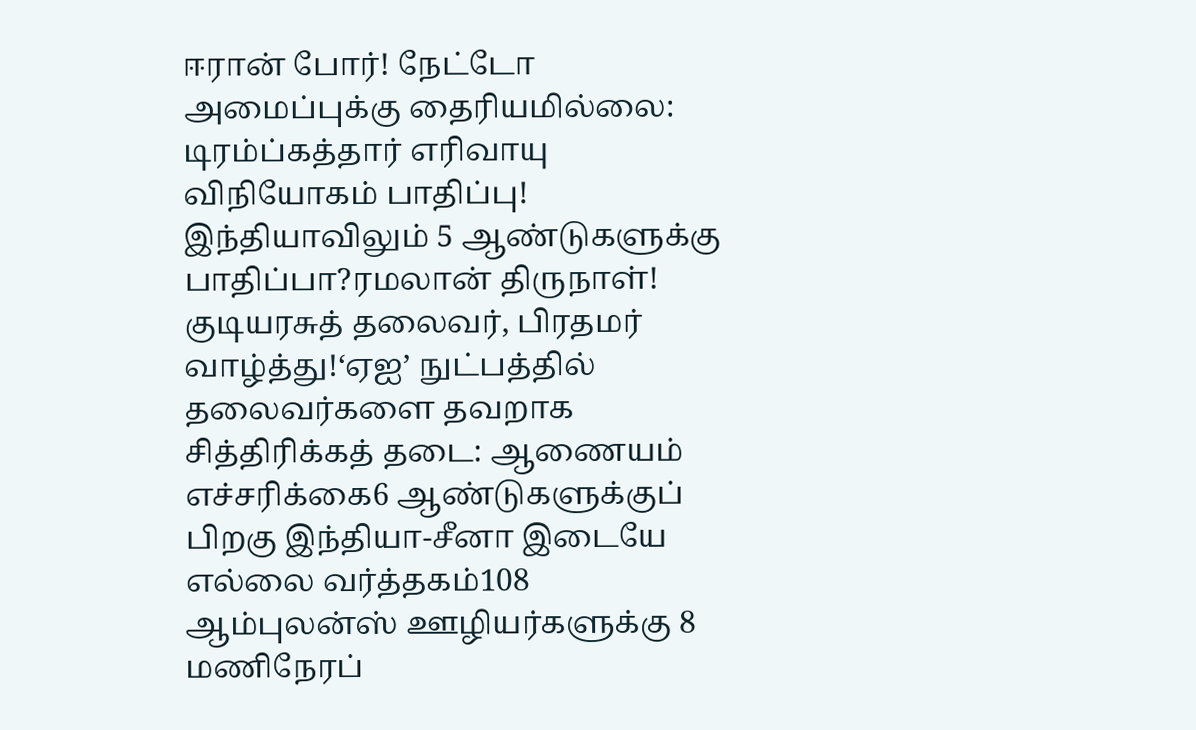ஈரான் போர்! நேட்டோ அமைப்புக்கு தைரியமில்லை: டிரம்ப்கத்தார் எரிவாயு விநியோகம் பாதிப்பு! இந்தியாவிலும் 5 ஆண்டுகளுக்கு பாதிப்பா?ரமலான் திருநாள்! குடியரசுத் தலைவர், பிரதமர் வாழ்த்து!‘ஏஐ’ நுட்பத்தில் தலைவர்களை தவறாக சித்திரிக்கத் தடை: ஆணையம் எச்சரிக்கை6 ஆண்டுகளுக்குப் பிறகு இந்தியா-சீனா இடையே எல்லை வர்த்தகம்108 ஆம்புலன்ஸ் ஊழியர்களுக்கு 8 மணிநேரப்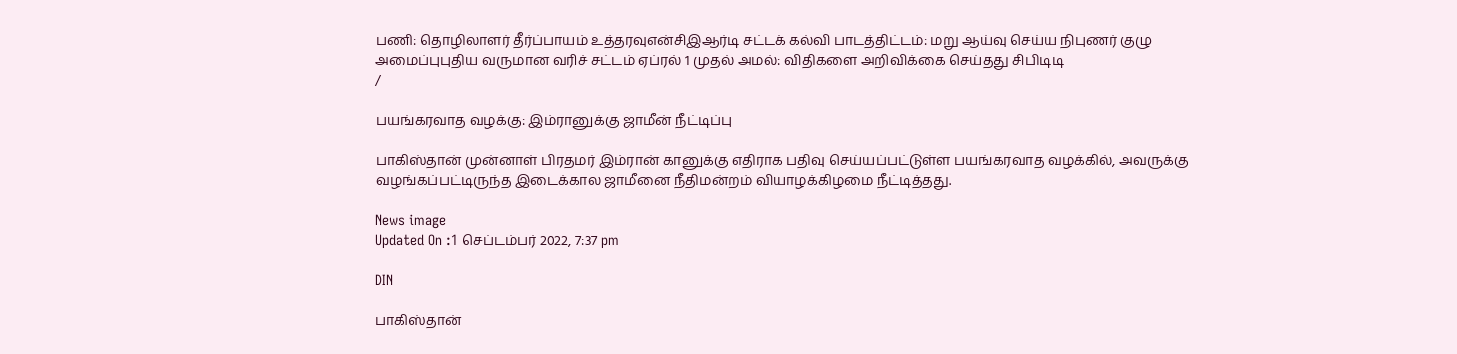பணி: தொழிலாளர் தீர்ப்பாயம் உத்தரவுஎன்சிஇஆர்டி சட்டக் கல்வி பாடத்திட்டம்: மறு ஆய்வு செய்ய நிபுணர் குழு அமைப்புபுதிய வருமான வரிச் சட்டம் ஏப்ரல் 1 முதல் அமல்: விதிகளை அறிவிக்கை செய்தது சிபிடிடி
/

பயங்கரவாத வழக்கு: இம்ரானுக்கு ஜாமீன் நீட்டிப்பு

பாகிஸ்தான் முன்னாள் பிரதமர் இம்ரான் கானுக்கு எதிராக பதிவு செய்யப்பட்டுள்ள பயங்கரவாத வழக்கில், அவருக்கு வழங்கப்பட்டிருந்த இடைக்கால ஜாமீனை நீதிமன்றம் வியாழக்கிழமை நீட்டித்தது.

News image
Updated On :1 செப்டம்பர் 2022, 7:37 pm

DIN

பாகிஸ்தான்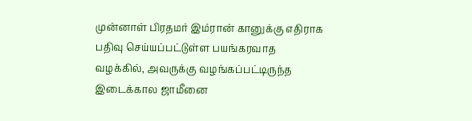முன்னாள் பிரதமர் இம்ரான் கானுக்கு எதிராக பதிவு செய்யப்பட்டுள்ள பயங்கரவாத வழக்கில், அவருக்கு வழங்கப்பட்டிருந்த இடைக்கால ஜாமீனை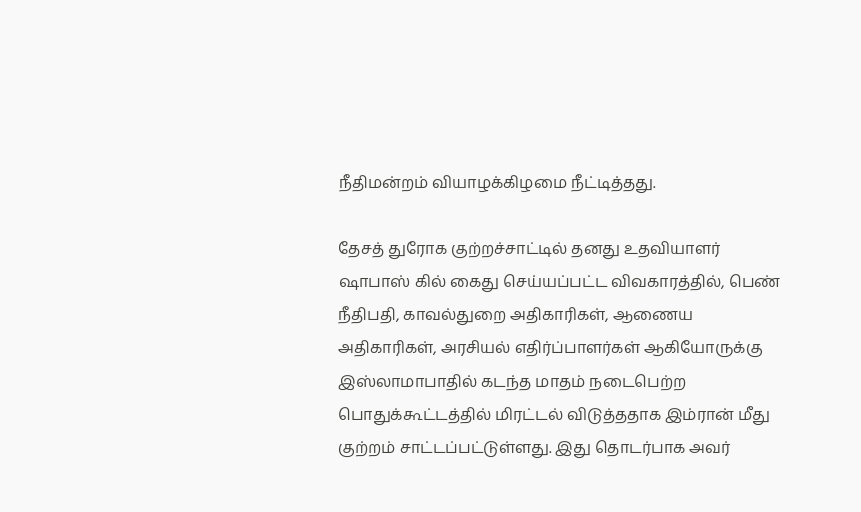நீதிமன்றம் வியாழக்கிழமை நீட்டித்தது.

தேசத் துரோக குற்றச்சாட்டில் தனது உதவியாளர் ஷாபாஸ் கில் கைது செய்யப்பட்ட விவகாரத்தில், பெண் நீதிபதி, காவல்துறை அதிகாரிகள், ஆணைய அதிகாரிகள், அரசியல் எதிர்ப்பாளர்கள் ஆகியோருக்கு இஸ்லாமாபாதில் கடந்த மாதம் நடைபெற்ற பொதுக்கூட்டத்தில் மிரட்டல் விடுத்ததாக இம்ரான் மீது குற்றம் சாட்டப்பட்டுள்ளது. இது தொடர்பாக அவர்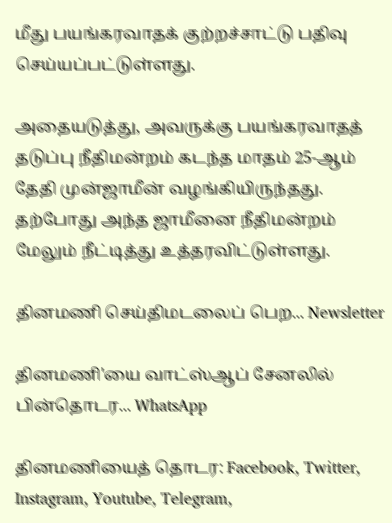மீது பயங்கரவாதக் குற்றச்சாட்டு பதிவு செய்யப்பட்டுள்ளது.

அதையடுத்து, அவருக்கு பயங்கரவாதத் தடுப்பு நீதிமன்றம் கடந்த மாதம் 25-ஆம் தேதி முன்ஜாமீன் வழங்கியிருந்தது. தற்போது அந்த ஜாமீனை நீதிமன்றம் மேலும் நீட்டித்து உத்தரவிட்டுள்ளது.

தினமணி செய்திமடலைப் பெற... Newsletter

தினமணி'யை வாட்ஸ்ஆப் சேனலில் பின்தொடர... WhatsApp

தினமணியைத் தொடர: Facebook, Twitter, Instagram, Youtube, Telegram,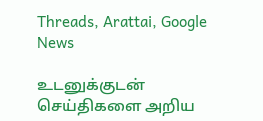Threads, Arattai, Google News

உடனுக்குடன் செய்திகளை அறிய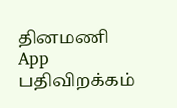தினமணி App பதிவிறக்கம்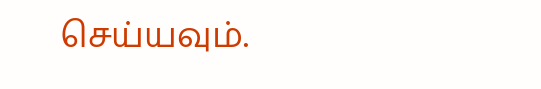செய்யவும்.